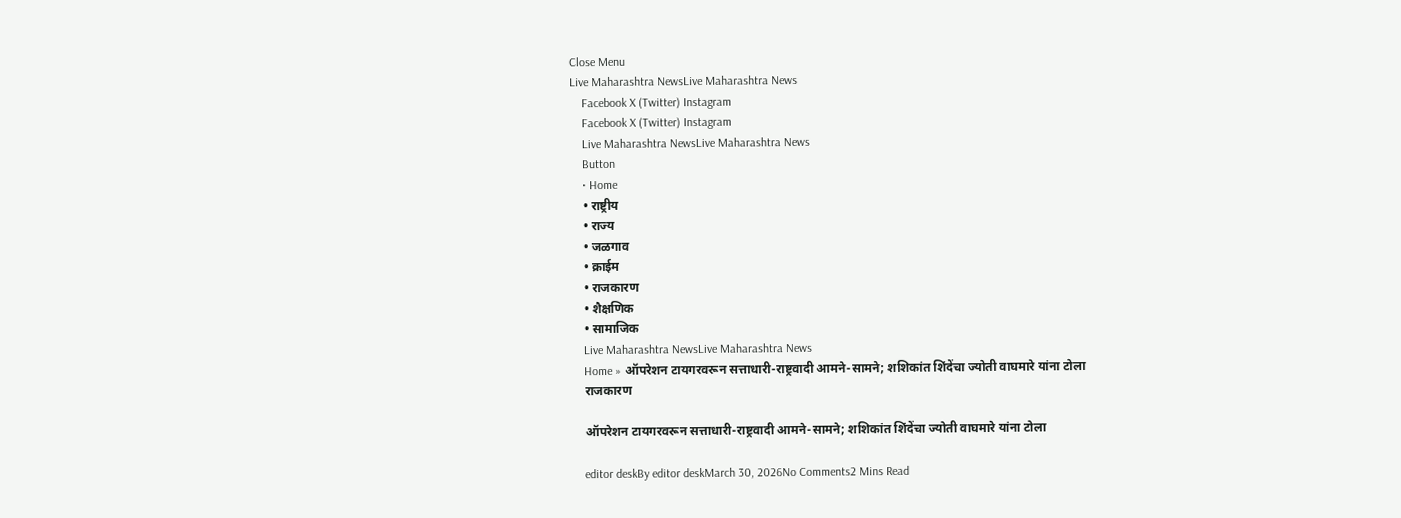Close Menu
Live Maharashtra NewsLive Maharashtra News
    Facebook X (Twitter) Instagram
    Facebook X (Twitter) Instagram
    Live Maharashtra NewsLive Maharashtra News
    Button
    • Home
    • राष्ट्रीय
    • राज्य
    • जळगाव
    • क्राईम
    • राजकारण
    • शैक्षणिक
    • सामाजिक
    Live Maharashtra NewsLive Maharashtra News
    Home » ऑपरेशन टायगरवरून सत्ताधारी-राष्ट्रवादी आमने-सामने; शशिकांत शिंदेंचा ज्योती वाघमारे यांना टोला
    राजकारण

    ऑपरेशन टायगरवरून सत्ताधारी-राष्ट्रवादी आमने-सामने; शशिकांत शिंदेंचा ज्योती वाघमारे यांना टोला

    editor deskBy editor deskMarch 30, 2026No Comments2 Mins Read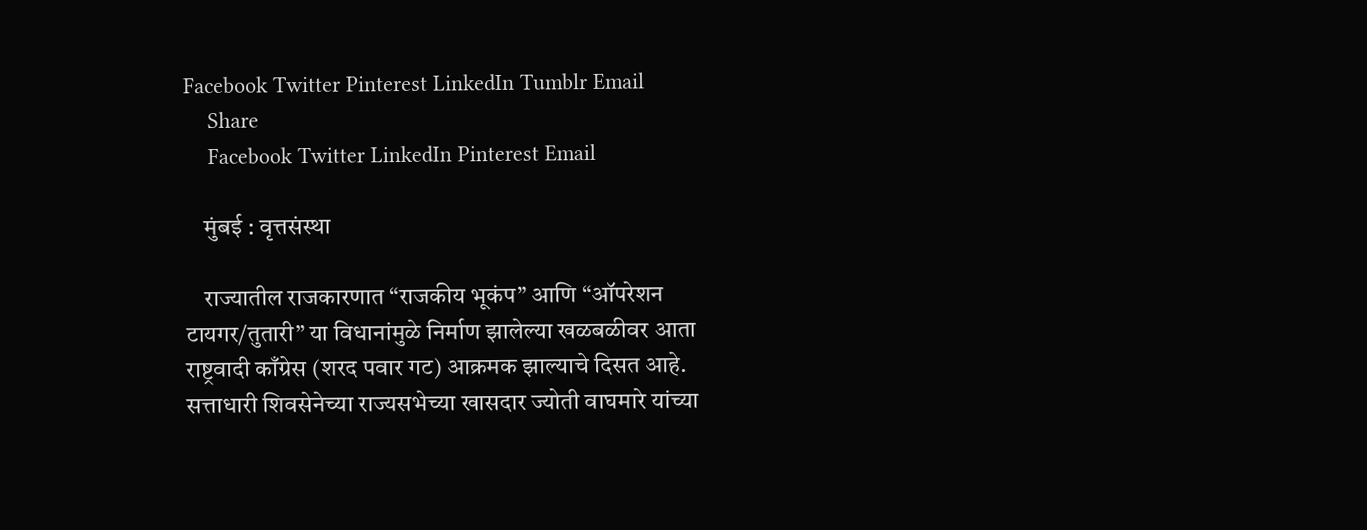Facebook Twitter Pinterest LinkedIn Tumblr Email
    Share
    Facebook Twitter LinkedIn Pinterest Email

    मुंबई : वृत्तसंस्था

    राज्यातील राजकारणात “राजकीय भूकंप” आणि “ऑपरेशन टायगर/तुतारी” या विधानांमुळे निर्माण झालेल्या खळबळीवर आता राष्ट्रवादी काँग्रेस (शरद पवार गट) आक्रमक झाल्याचे दिसत आहे. सत्ताधारी शिवसेनेच्या राज्यसभेच्या खासदार ज्योती वाघमारे यांच्या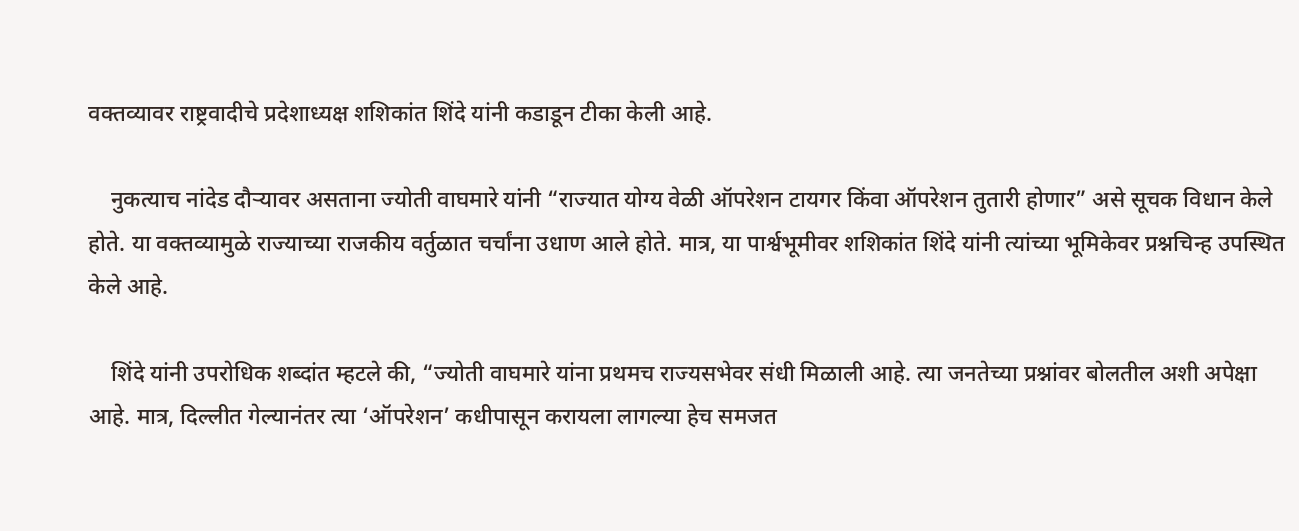वक्तव्यावर राष्ट्रवादीचे प्रदेशाध्यक्ष शशिकांत शिंदे यांनी कडाडून टीका केली आहे.

    नुकत्याच नांदेड दौऱ्यावर असताना ज्योती वाघमारे यांनी “राज्यात योग्य वेळी ऑपरेशन टायगर किंवा ऑपरेशन तुतारी होणार” असे सूचक विधान केले होते. या वक्तव्यामुळे राज्याच्या राजकीय वर्तुळात चर्चांना उधाण आले होते. मात्र, या पार्श्वभूमीवर शशिकांत शिंदे यांनी त्यांच्या भूमिकेवर प्रश्नचिन्ह उपस्थित केले आहे.

    शिंदे यांनी उपरोधिक शब्दांत म्हटले की, “ज्योती वाघमारे यांना प्रथमच राज्यसभेवर संधी मिळाली आहे. त्या जनतेच्या प्रश्नांवर बोलतील अशी अपेक्षा आहे. मात्र, दिल्लीत गेल्यानंतर त्या ‘ऑपरेशन’ कधीपासून करायला लागल्या हेच समजत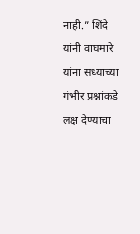नाही.” शिंदे यांनी वाघमारे यांना सध्याच्या गंभीर प्रश्नांकडे लक्ष देण्याचा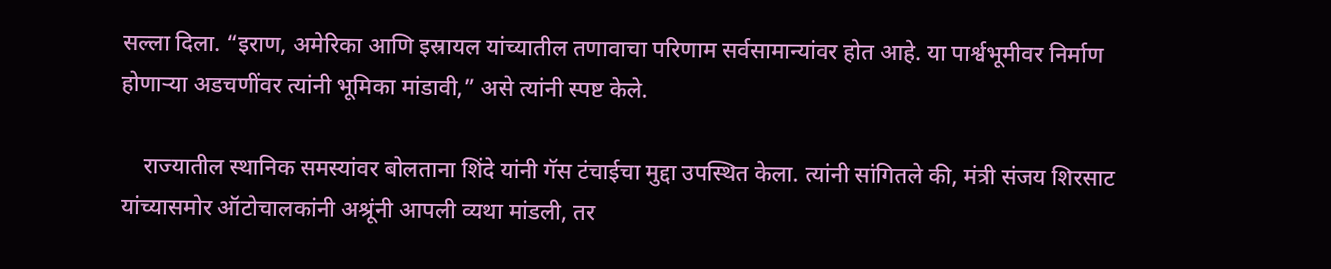सल्ला दिला. “इराण, अमेरिका आणि इस्रायल यांच्यातील तणावाचा परिणाम सर्वसामान्यांवर होत आहे. या पार्श्वभूमीवर निर्माण होणाऱ्या अडचणींवर त्यांनी भूमिका मांडावी,” असे त्यांनी स्पष्ट केले.

    राज्यातील स्थानिक समस्यांवर बोलताना शिंदे यांनी गॅस टंचाईचा मुद्दा उपस्थित केला. त्यांनी सांगितले की, मंत्री संजय शिरसाट यांच्यासमोर ऑटोचालकांनी अश्रूंनी आपली व्यथा मांडली, तर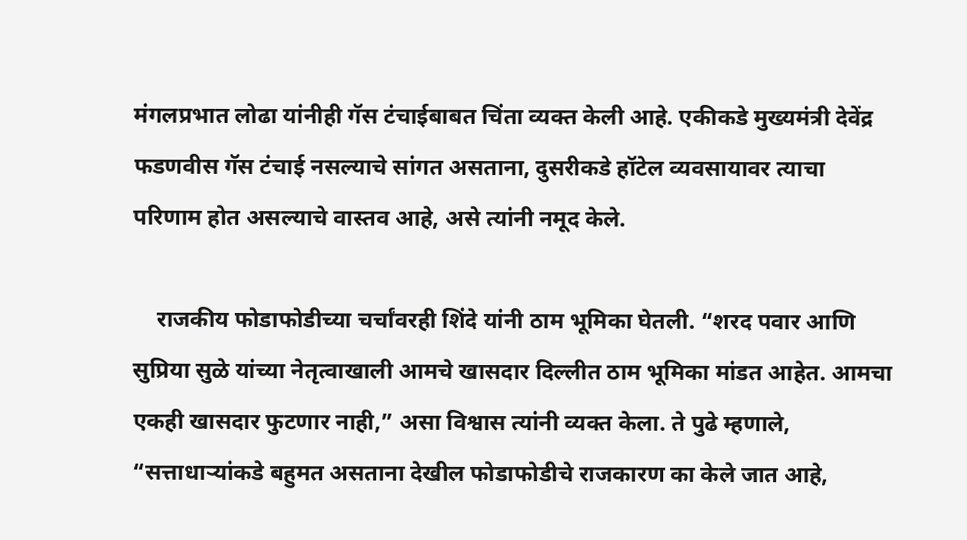मंगलप्रभात लोढा यांनीही गॅस टंचाईबाबत चिंता व्यक्त केली आहे. एकीकडे मुख्यमंत्री देवेंद्र फडणवीस गॅस टंचाई नसल्याचे सांगत असताना, दुसरीकडे हॉटेल व्यवसायावर त्याचा परिणाम होत असल्याचे वास्तव आहे, असे त्यांनी नमूद केले.

    राजकीय फोडाफोडीच्या चर्चांवरही शिंदे यांनी ठाम भूमिका घेतली. “शरद पवार आणि सुप्रिया सुळे यांच्या नेतृत्वाखाली आमचे खासदार दिल्लीत ठाम भूमिका मांडत आहेत. आमचा एकही खासदार फुटणार नाही,” असा विश्वास त्यांनी व्यक्त केला. ते पुढे म्हणाले, “सत्ताधाऱ्यांकडे बहुमत असताना देखील फोडाफोडीचे राजकारण का केले जात आहे,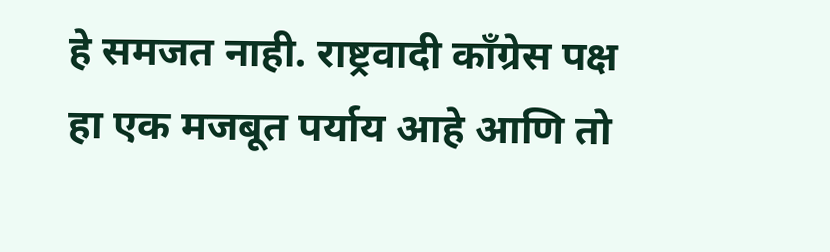हे समजत नाही. राष्ट्रवादी काँग्रेस पक्ष हा एक मजबूत पर्याय आहे आणि तो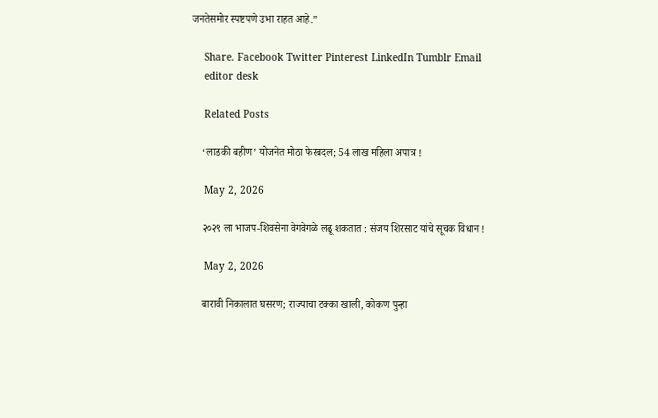जनतेसमोर स्पष्टपणे उभा राहत आहे.”

    Share. Facebook Twitter Pinterest LinkedIn Tumblr Email
    editor desk

    Related Posts

    ‘लाडकी बहीण’ योजनेत मोठा फेरबदल; 54 लाख महिला अपात्र !

    May 2, 2026

    २०२९ ला भाजप-शिवसेना वेगवेगळे लढू शकतात : संजय शिरसाट यांचे सूचक विधान !

    May 2, 2026

    बारावी निकालात घसरण; राज्याचा टक्का खाली, कोकण पुन्हा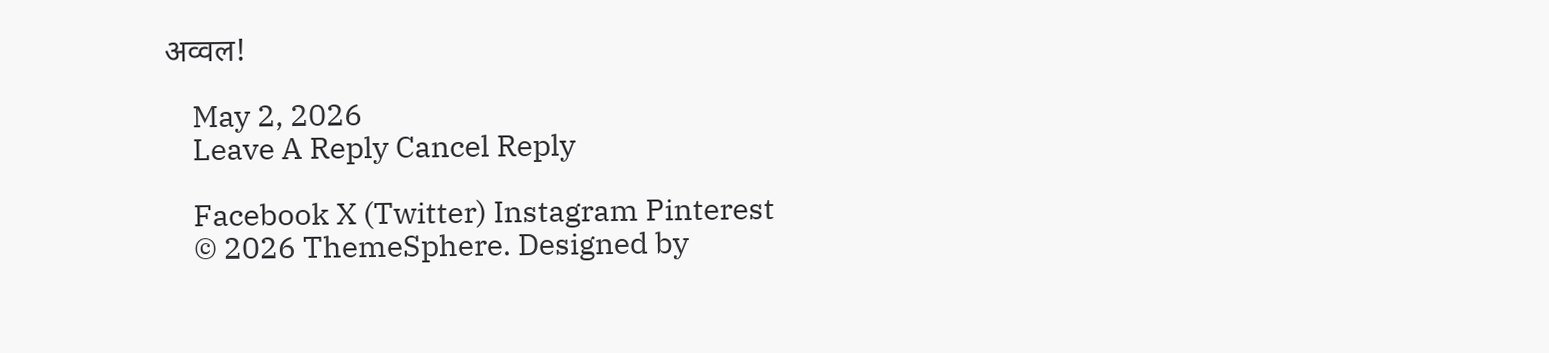अव्वल!

    May 2, 2026
    Leave A Reply Cancel Reply

    Facebook X (Twitter) Instagram Pinterest
    © 2026 ThemeSphere. Designed by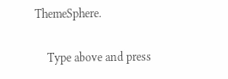ThemeSphere.

    Type above and press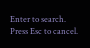Enter to search. Press Esc to cancel.